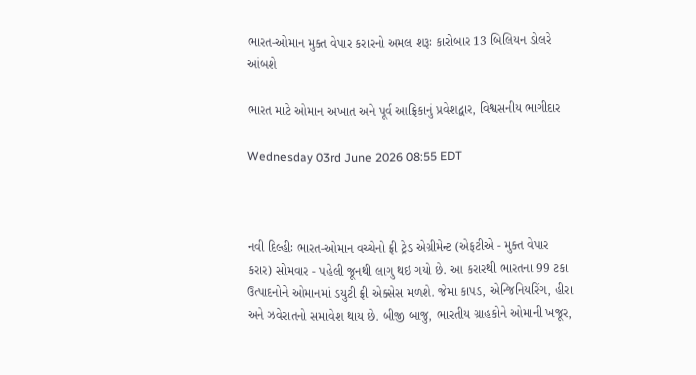ભારત-ઓમાન મુક્ત વેપાર કરારનો અમલ શરૂઃ કારોબાર 13 બિલિયન ડોલરે આંબશે

ભારત માટે ઓમાન અખાત અને પૂર્વ આફ્રિકાનું પ્રવેશદ્વાર, વિશ્વસનીય ભાગીદાર

Wednesday 03rd June 2026 08:55 EDT



નવી દિલ્હીઃ ભારત-ઓમાન વચ્ચેનો ફ્રી ટ્રેડ એગ્રીમેન્ટ (એફટીએ - મુક્ત વેપાર કરાર) સોમવાર - પહેલી જૂનથી લાગુ થઇ ગયો છે. આ કરારથી ભારતના 99 ટકા ઉત્પાદનોને ઓમાનમાં ડયુટી ફ્રી એક્સેસ મળશે. જેમા કાપડ, એન્જિનિયરિંગ, હીરા અને ઝવેરાતનો સમાવેશ થાય છે. બીજી બાજુ, ભારતીય ગ્રાહકોને ઓમાની ખજૂર,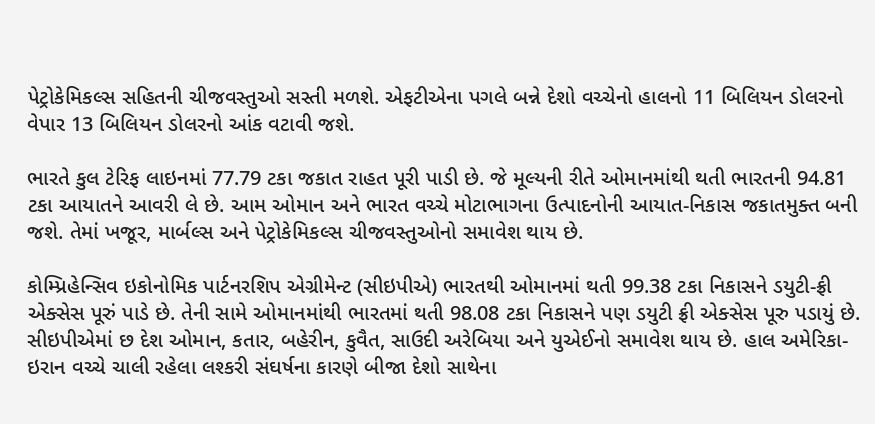પેટ્રોકેમિકલ્સ સહિતની ચીજવસ્તુઓ સસ્તી મળશે. એફટીએના પગલે બન્ને દેશો વચ્ચેનો હાલનો 11 બિલિયન ડોલરનો વેપાર 13 બિલિયન ડોલરનો આંક વટાવી જશે.

ભારતે કુલ ટેરિફ લાઇનમાં 77.79 ટકા જકાત રાહત પૂરી પાડી છે. જે મૂલ્યની રીતે ઓમાનમાંથી થતી ભારતની 94.81 ટકા આયાતને આવરી લે છે. આમ ઓમાન અને ભારત વચ્ચે મોટાભાગના ઉત્પાદનોની આયાત-નિકાસ જકાતમુક્ત બની જશે. તેમાં ખજૂર, માર્બલ્સ અને પેટ્રોકેમિકલ્સ ચીજવસ્તુઓનો સમાવેશ થાય છે.

કોમ્પ્રિહેન્સિવ ઇકોનોમિક પાર્ટનરશિપ એગ્રીમેન્ટ (સીઇપીએ) ભારતથી ઓમાનમાં થતી 99.38 ટકા નિકાસને ડયુટી-ફ્રી એક્સેસ પૂરું પાડે છે. તેની સામે ઓમાનમાંથી ભારતમાં થતી 98.08 ટકા નિકાસને પણ ડયુટી ફ્રી એક્સેસ પૂરુ પડાયું છે. સીઇપીએમાં છ દેશ ઓમાન, કતાર, બહેરીન, કુવૈત, સાઉદી અરેબિયા અને યુએઈનો સમાવેશ થાય છે. હાલ અમેરિકા-ઇરાન વચ્ચે ચાલી રહેલા લશ્કરી સંઘર્ષના કારણે બીજા દેશો સાથેના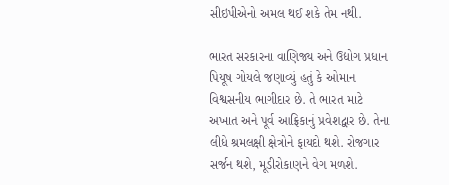સીઇપીએનો અમલ થઈ શકે તેમ નથી.

ભારત સરકારના વાણિજ્ય અને ઉદ્યોગ પ્રધાન પિયૂષ ગોયલે જણાવ્યું હતું કે ઓમાન વિશ્વસનીય ભાગીદાર છે. તે ભારત માટે અખાત અને પૂર્વ આફ્રિકાનું પ્રવેશદ્વાર છે. તેના લીધે શ્રમલક્ષી ક્ષેત્રોને ફાયદો થશે. રોજગાર સર્જન થશે, મૂડીરોકાણને વેગ મળશે.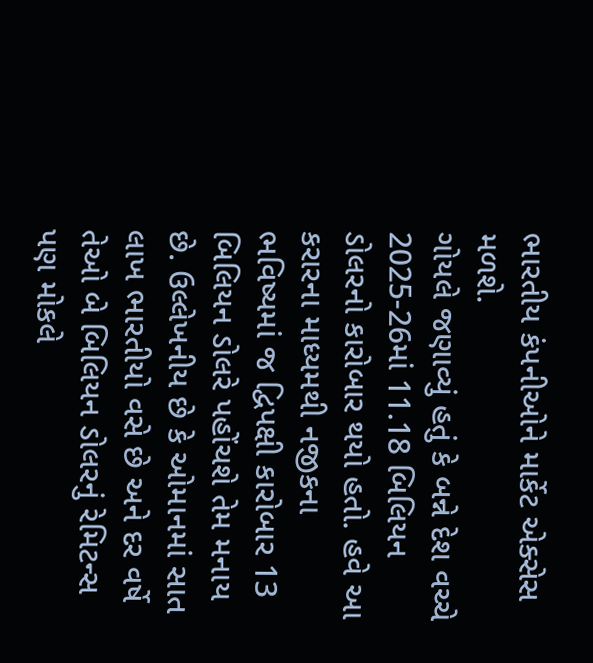ભારતીય કંપનીઓને માર્કેટ એક્સેસ મળશે.
ગોયલે જણાવ્યું હતું કે બન્ને દેશ વચ્ચે 2025-26માં 11.18 બિલિયન ડોલરનો કારોબાર થયો હતો. હવે આ કરારના માધ્યમથી નજીકના ભવિષ્યમાં જ દ્વિપક્ષી કારોબાર 13 બિલિયન ડોલરે પહોંચશે તેમ મનાય છે. ઉલ્લેખનીય છે કે ઓમાનમાં સાત લાખ ભારતીયો વસે છે અને દર વર્ષે તેઓ બે બિલિયન ડોલરનું રેમિટન્સ પણ મોકલે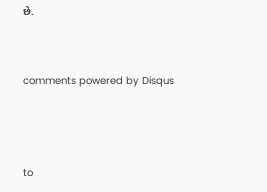છે.


comments powered by Disqus



to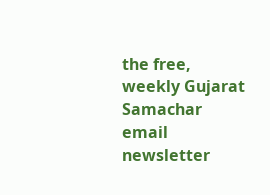the free, weekly Gujarat Samachar email newsletter